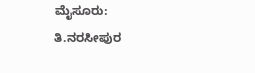ಮೈಸೂರು: ತಿ.ನರಸೀಪುರ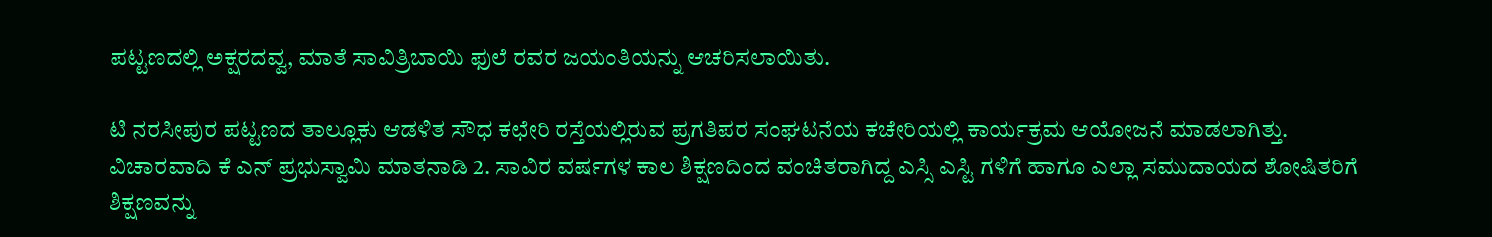ಪಟ್ಟಣದಲ್ಲಿ ಅಕ್ಷರದವ್ವ, ಮಾತೆ ಸಾವಿತ್ರಿಬಾಯಿ ಫುಲೆ ರವರ ಜಯಂತಿಯನ್ನು ಆಚರಿಸಲಾಯಿತು.

ಟಿ ನರಸೀಪುರ ಪಟ್ಟಣದ ತಾಲ್ಲೂಕು ಆಡಳಿತ ಸೌಧ ಕಛೇರಿ ರಸ್ತೆಯಲ್ಲಿರುವ ಪ್ರಗತಿಪರ ಸಂಘಟನೆಯ ಕಚೇರಿಯಲ್ಲಿ ಕಾರ್ಯಕ್ರಮ ಆಯೋಜನೆ ಮಾಡಲಾಗಿತ್ತು.
ವಿಚಾರವಾದಿ ಕೆ ಎನ್ ಪ್ರಭುಸ್ವಾಮಿ ಮಾತನಾಡಿ 2. ಸಾವಿರ ವರ್ಷಗಳ ಕಾಲ ಶಿಕ್ಷಣದಿಂದ ವಂಚಿತರಾಗಿದ್ದ ಎಸ್ಸಿ ಎಸ್ಟಿ ಗಳಿಗೆ ಹಾಗೂ ಎಲ್ಲಾ ಸಮುದಾಯದ ಶೋಷಿತರಿಗೆ ಶಿಕ್ಷಣವನ್ನು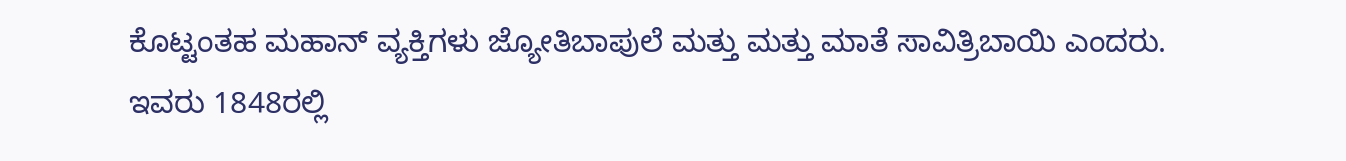ಕೊಟ್ಟಂತಹ ಮಹಾನ್ ವ್ಯಕ್ತಿಗಳು ಜ್ಯೋತಿಬಾಪುಲೆ ಮತ್ತು ಮತ್ತು ಮಾತೆ ಸಾವಿತ್ರಿಬಾಯಿ ಎಂದರು.
ಇವರು 1848ರಲ್ಲಿ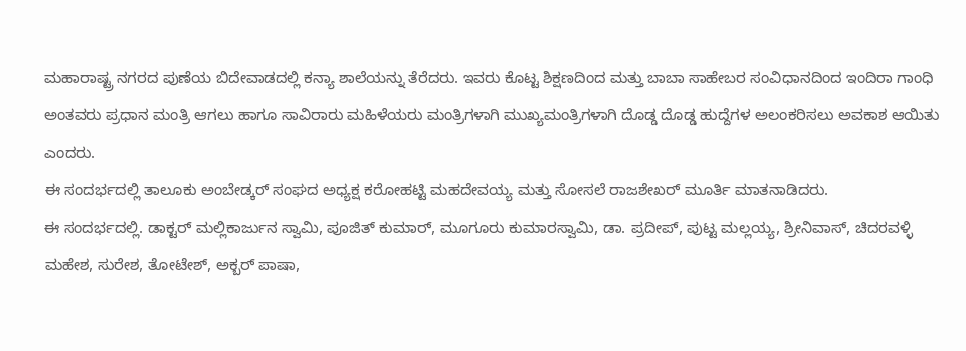ಮಹಾರಾಷ್ಟ್ರ ನಗರದ ಪುಣೆಯ ಬಿದೇವಾಡದಲ್ಲಿ ಕನ್ಯಾ ಶಾಲೆಯನ್ನು ತೆರೆದರು. ಇವರು ಕೊಟ್ಟ ಶಿಕ್ಷಣದಿಂದ ಮತ್ತು ಬಾಬಾ ಸಾಹೇಬರ ಸಂವಿಧಾನದಿಂದ ಇಂದಿರಾ ಗಾಂಧಿ ಅಂತವರು ಪ್ರಧಾನ ಮಂತ್ರಿ ಆಗಲು ಹಾಗೂ ಸಾವಿರಾರು ಮಹಿಳೆಯರು ಮಂತ್ರಿಗಳಾಗಿ ಮುಖ್ಯಮಂತ್ರಿಗಳಾಗಿ ದೊಡ್ಡ ದೊಡ್ಡ ಹುದ್ದೆಗಳ ಅಲಂಕರಿಸಲು ಅವಕಾಶ ಆಯಿತು ಎಂದರು.
ಈ ಸಂದರ್ಭದಲ್ಲಿ ತಾಲೂಕು ಅಂಬೇಡ್ಕರ್ ಸಂಘದ ಅಧ್ಯಕ್ಷ ಕರೋಹಟ್ಟಿ ಮಹದೇವಯ್ಯ ಮತ್ತು ಸೋಸಲೆ ರಾಜಶೇಖರ್ ಮೂರ್ತಿ ಮಾತನಾಡಿದರು.
ಈ ಸಂದರ್ಭದಲ್ಲಿ. ಡಾಕ್ಟರ್ ಮಲ್ಲಿಕಾರ್ಜುನ ಸ್ವಾಮಿ, ಪೂಜಿತ್ ಕುಮಾರ್, ಮೂಗೂರು ಕುಮಾರಸ್ವಾಮಿ, ಡಾ. ಪ್ರದೀಪ್, ಪುಟ್ಟ ಮಲ್ಲಯ್ಯ, ಶ್ರೀನಿವಾಸ್, ಚಿದರವಳ್ಳಿ ಮಹೇಶ, ಸುರೇಶ, ತೋಟೇಶ್, ಅಕ್ಬರ್ ಪಾಷಾ,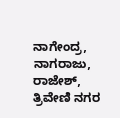ನಾಗೇಂದ್ರ, ನಾಗರಾಜು, ರಾಜೇಶ್, ತ್ರಿವೇಣಿ ನಗರ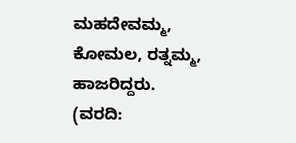ಮಹದೇವಮ್ಮ, ಕೋಮಲ, ರತ್ನಮ್ಮ, ಹಾಜರಿದ್ದರು.
(ವರದಿ: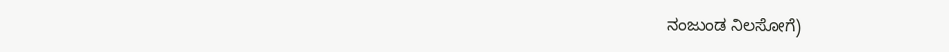ನಂಜುಂಡ ನಿಲಸೋಗೆ)